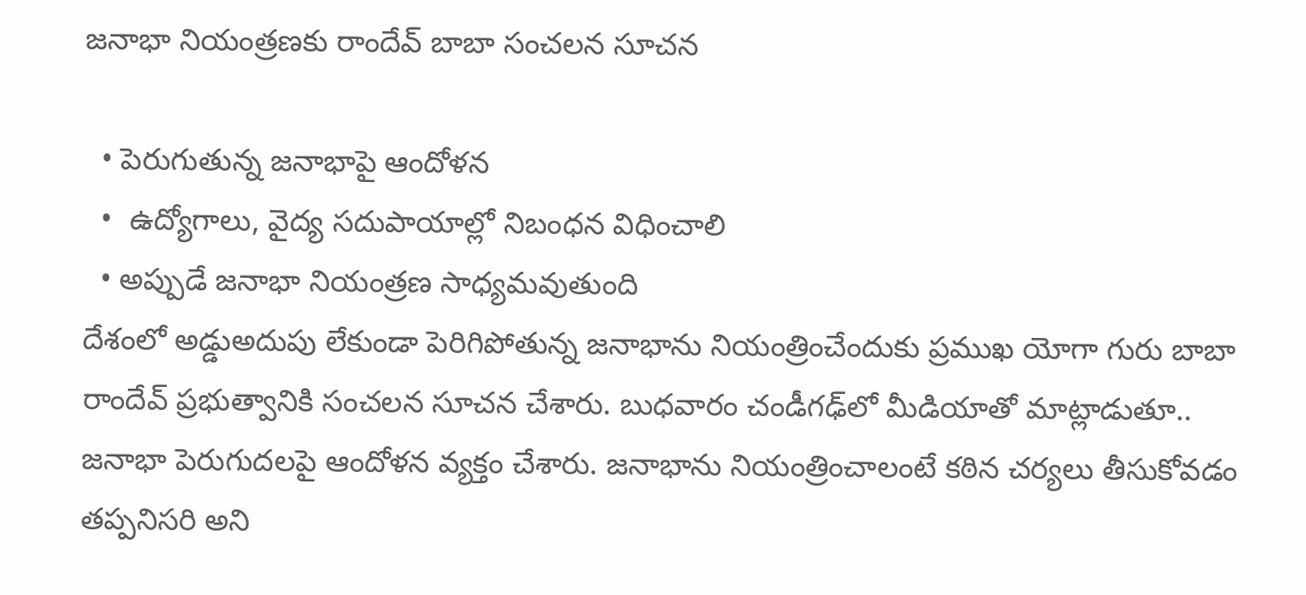జనాభా నియంత్రణకు రాందేవ్ బాబా సంచలన సూచన

  • పెరుగుతున్న జనాభాపై ఆందోళన
  •  ఉద్యోగాలు, వైద్య సదుపాయాల్లో నిబంధన విధించాలి
  • అప్పుడే జనాభా నియంత్రణ సాధ్యమవుతుంది
దేశంలో అడ్డుఅదుపు లేకుండా పెరిగిపోతున్న జనాభాను నియంత్రించేందుకు ప్రముఖ యోగా గురు బాబా రాందేవ్ ప్రభుత్వానికి సంచలన సూచన చేశారు. బుధవారం చండీగఢ్‌లో మీడియాతో మాట్లాడుతూ.. జనాభా పెరుగుదలపై ఆందోళన వ్యక్తం చేశారు. జనాభాను నియంత్రించాలంటే కఠిన చర్యలు తీసుకోవడం తప్పనిసరి అని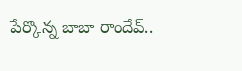పేర్కొన్న బాబా రాందేవ్..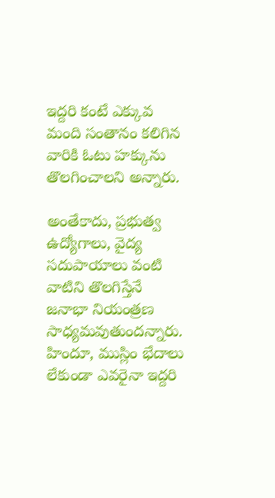ఇద్దరి కంటే ఎక్కువ మంది సంతానం కలిగిన వారికి ఓటు హక్కును తొలగించాలని అన్నారు.

అంతేకాదు, ప్రభుత్వ ఉద్యోగాలు, వైద్య సదుపాయాలు వంటి వాటిని తొలగిస్తేనే జనాభా నియంత్రణ సాధ్యమవుతుందన్నారు. హిందూ, ముస్లిం భేదాలు లేకుండా ఎవరైనా ఇద్దరి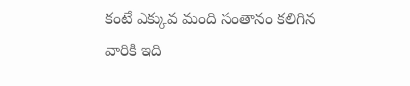కంటే ఎక్కువ మంది సంతానం కలిగిన వారికి ఇది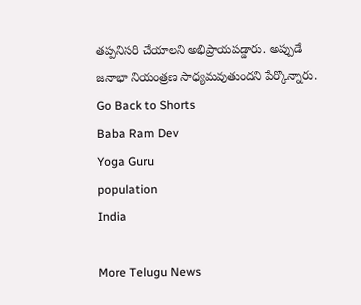తప్పనిసరి చేయాలని అభిప్రాయపడ్డారు. అప్పుడే జనాభా నియంత్రణ సాధ్యమవుతుందని పేర్కొన్నారు.
Go Back to Shorts
Baba Ram Dev
Yoga Guru
population
India

More Telugu News